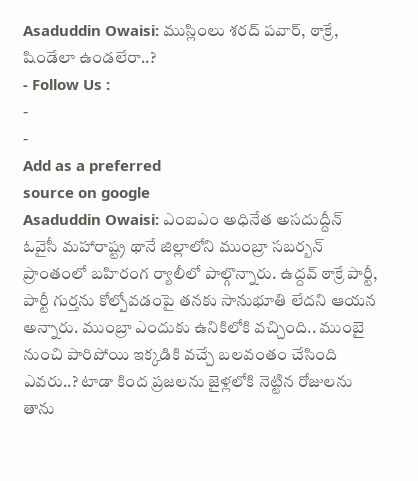Asaduddin Owaisi: ముస్లింలు శరద్ పవార్, ఠాక్రే, షిండేలా ఉండలేరా..?
- Follow Us :
-
-
Add as a preferred
source on google
Asaduddin Owaisi: ఎంఐఎం అధినేత అసదుద్దీన్ ఓవైసీ మహారాష్ట్ర థానే జిల్లాలోని ముంబ్రా సబర్బన్ ప్రాంతంలో బహిరంగ ర్యాలీలో పాల్గొన్నారు. ఉద్దవ్ ఠాక్రే పార్టీ, పార్టీ గుర్తను కోల్పోవడంపై తనకు సానుభూతి లేదని ఆయన అన్నారు. ముంబ్రా ఎందుకు ఉనికిలోకి వచ్చింది.. ముంబై నుంచి పారిపోయి ఇక్కడికి వచ్చే బలవంతం చేసింది ఎవరు..? టాడా కింద ప్రజలను జైళ్లలోకి నెట్టిన రోజులను తాను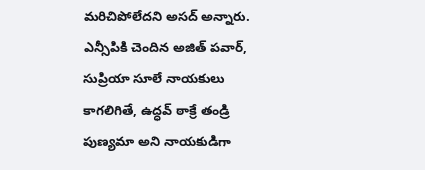మరిచిపోలేదని అసద్ అన్నారు. ఎన్సీపికి చెందిన అజిత్ పవార్, సుప్రియా సూలే నాయకులు కాగలిగితే, ఉద్ధవ్ ఠాక్రే తండ్రి పుణ్యమా అని నాయకుడిగా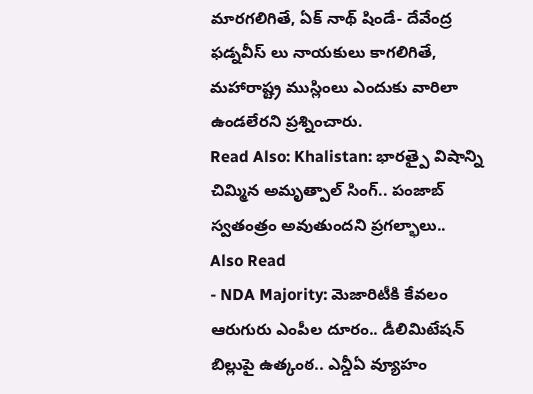మారగలిగితే, ఏక్ నాథ్ షిండే- దేవేంద్ర ఫడ్నవీస్ లు నాయకులు కాగలిగితే, మహారాష్ట్ర ముస్లింలు ఎందుకు వారిలా ఉండలేరని ప్రశ్నించారు.
Read Also: Khalistan: భారత్పై విషాన్ని చిమ్మిన అమృత్పాల్ సింగ్.. పంజాబ్ స్వతంత్రం అవుతుందని ప్రగల్భాలు..
Also Read
- NDA Majority: మెజారిటీకి కేవలం ఆరుగురు ఎంపీల దూరం.. డీలిమిటేషన్ బిల్లుపై ఉత్కంఠ.. ఎన్డీఏ వ్యూహం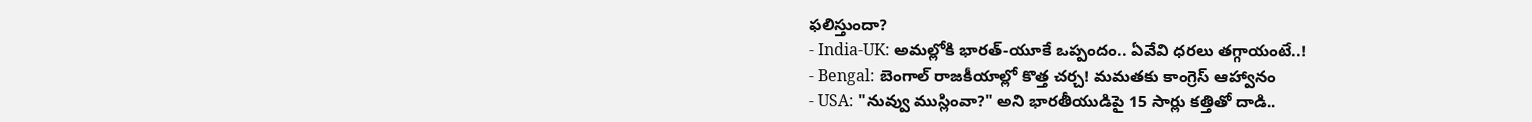ఫలిస్తుందా?
- India-UK: అమల్లోకి భారత్-యూకే ఒప్పందం.. ఏవేవి ధరలు తగ్గాయంటే..!
- Bengal: బెంగాల్ రాజకీయాల్లో కొత్త చర్చ! మమతకు కాంగ్రెస్ ఆహ్వానం
- USA: "నువ్వు ముస్లింవా?" అని భారతీయుడిపై 15 సార్లు కత్తితో దాడి..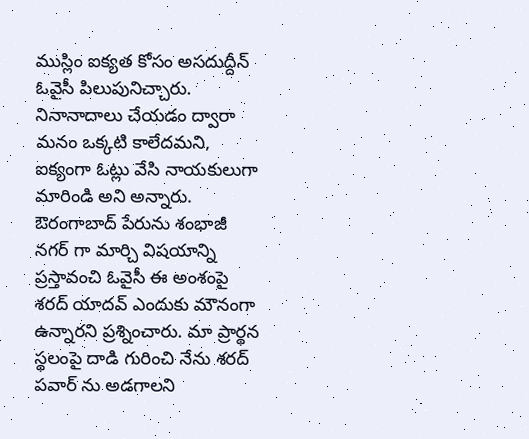ముస్లిం ఐక్యత కోసం అసదుద్దీన్ ఓవైసీ పిలుపునిచ్చారు. నినానాదాలు చేయడం ద్వారా మనం ఒక్కటి కాలేదమని, ఐక్యంగా ఓట్లు వేసి నాయకులుగా మారిండి అని అన్నారు. ఔరంగాబాద్ పేరును శంభాజీ నగర్ గా మార్చి విషయాన్ని ప్రస్తావంచి ఓవైసీ ఈ అంశంపై శరద్ యాదవ్ ఎందుకు మౌనంగా ఉన్నారని ప్రశ్నించారు. మా ప్రార్థన స్థలంపై దాడి గురించి నేను శరద్ పవార్ ను అడగాలని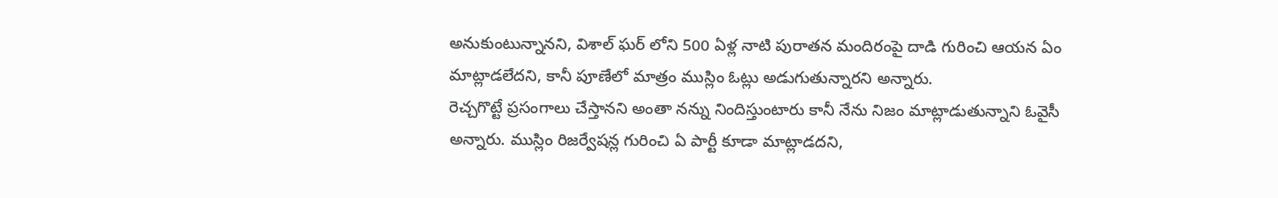అనుకుంటున్నానని, విశాల్ ఘర్ లోని 500 ఏళ్ల నాటి పురాతన మందిరంపై దాడి గురించి ఆయన ఏం మాట్లాడలేదని, కానీ పూణేలో మాత్రం ముస్లిం ఓట్లు అడుగుతున్నారని అన్నారు.
రెచ్చగొట్టే ప్రసంగాలు చేస్తానని అంతా నన్ను నిందిస్తుంటారు కానీ నేను నిజం మాట్లాడుతున్నాని ఓవైసీ అన్నారు. ముస్లిం రిజర్వేషన్ల గురించి ఏ పార్టీ కూడా మాట్లాడదని,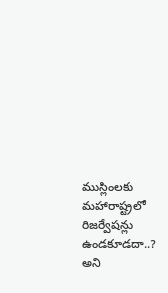ముస్లింలకు మహారాష్ట్రలో రిజర్వేషన్లు ఉండకూడదా..? అని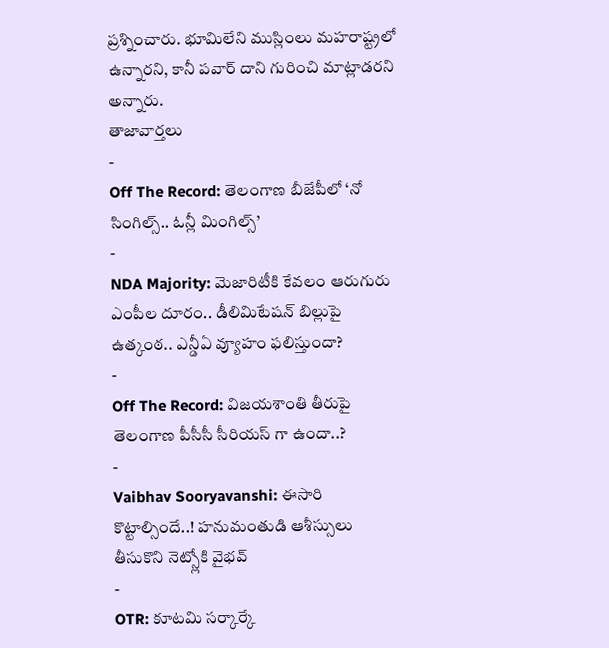ప్రశ్నించారు. భూమిలేని ముస్లింలు మహరాష్ట్రలో ఉన్నారని, కానీ పవార్ దాని గురించి మాట్లాడరని అన్నారు.
తాజావార్తలు
-
Off The Record: తెలంగాణ బీజేపీలో ‘నో సింగిల్స్.. ఓన్లీ మింగిల్స్’
-
NDA Majority: మెజారిటీకి కేవలం ఆరుగురు ఎంపీల దూరం.. డీలిమిటేషన్ బిల్లుపై ఉత్కంఠ.. ఎన్డీఏ వ్యూహం ఫలిస్తుందా?
-
Off The Record: విజయశాంతి తీరుపై తెలంగాణ పీసీసీ సీరియస్ గా ఉందా..?
-
Vaibhav Sooryavanshi: ఈసారి కొట్టాల్సిందే..! హనుమంతుడి ఆశీస్సులు తీసుకొని నెట్స్లోకి వైభవ్
-
OTR: కూటమి సర్కార్కే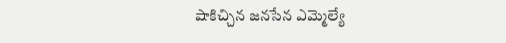షాకిచ్చిన జనసేన ఎమ్మెల్యే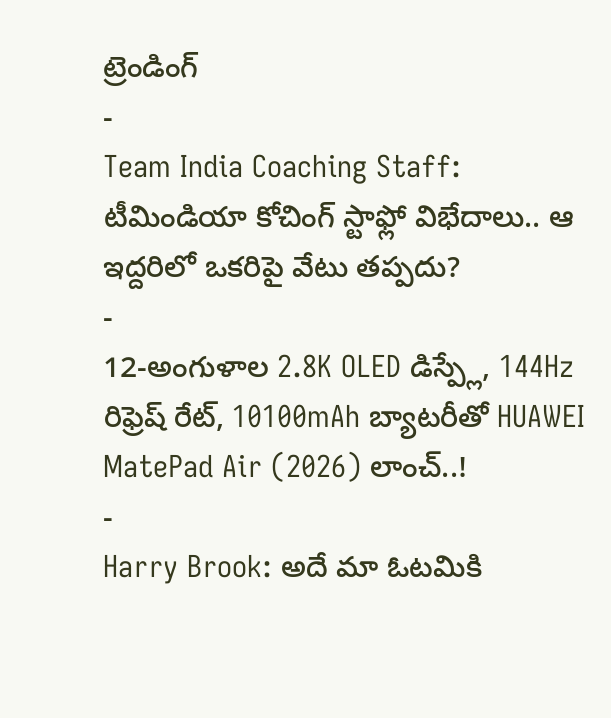ట్రెండింగ్
-
Team India Coaching Staff: టీమిండియా కోచింగ్ స్టాఫ్లో విభేదాలు.. ఆ ఇద్దరిలో ఒకరిపై వేటు తప్పదు?
-
12-అంగుళాల 2.8K OLED డిస్ప్లే, 144Hz రిఫ్రెష్ రేట్, 10100mAh బ్యాటరీతో HUAWEI MatePad Air (2026) లాంచ్..!
-
Harry Brook: అదే మా ఓటమికి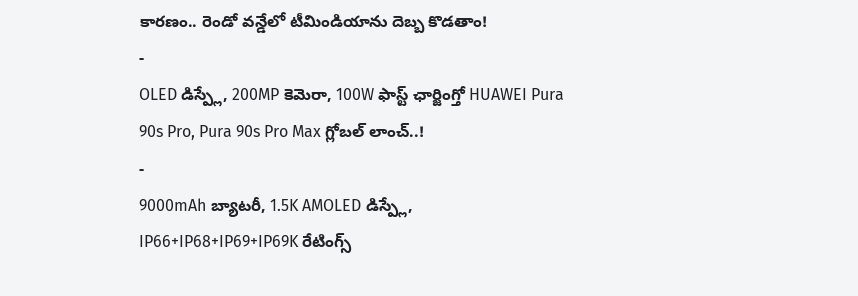కారణం.. రెండో వన్డేలో టీమిండియాను దెబ్బ కొడతాం!
-
OLED డిస్ప్లే, 200MP కెమెరా, 100W ఫాస్ట్ ఛార్జింగ్తో HUAWEI Pura 90s Pro, Pura 90s Pro Max గ్లోబల్ లాంచ్..!
-
9000mAh బ్యాటరీ, 1.5K AMOLED డిస్ప్లే, IP66+IP68+IP69+IP69K రేటింగ్స్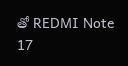తో REDMI Note 17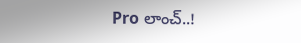Pro లాంచ్..!